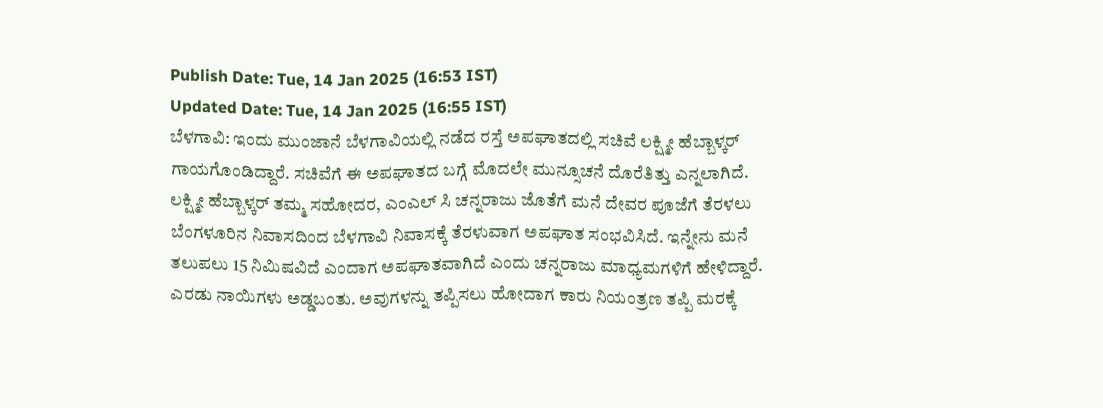Publish Date: Tue, 14 Jan 2025 (16:53 IST)
Updated Date: Tue, 14 Jan 2025 (16:55 IST)
ಬೆಳಗಾವಿ: ಇಂದು ಮುಂಜಾನೆ ಬೆಳಗಾವಿಯಲ್ಲಿ ನಡೆದ ರಸ್ತೆ ಅಪಘಾತದಲ್ಲಿ ಸಚಿವೆ ಲಕ್ಷ್ಮೀ ಹೆಬ್ಬಾಳ್ಕರ್ ಗಾಯಗೊಂಡಿದ್ದಾರೆ. ಸಚಿವೆಗೆ ಈ ಅಪಘಾತದ ಬಗ್ಗೆ ಮೊದಲೇ ಮುನ್ಸೂಚನೆ ದೊರೆತಿತ್ತು ಎನ್ನಲಾಗಿದೆ.
ಲಕ್ಷ್ಮೀ ಹೆಬ್ಬಾಳ್ಕರ್ ತಮ್ಮ ಸಹೋದರ, ಎಂಎಲ್ ಸಿ ಚನ್ನರಾಜು ಜೊತೆಗೆ ಮನೆ ದೇವರ ಪೂಜೆಗೆ ತೆರಳಲು ಬೆಂಗಳೂರಿನ ನಿವಾಸದಿಂದ ಬೆಳಗಾವಿ ನಿವಾಸಕ್ಕೆ ತೆರಳುವಾಗ ಅಪಘಾತ ಸಂಭವಿಸಿದೆ. ಇನ್ನೇನು ಮನೆ ತಲುಪಲು 15 ನಿಮಿಷವಿದೆ ಎಂದಾಗ ಅಪಘಾತವಾಗಿದೆ ಎಂದು ಚನ್ನರಾಜು ಮಾಧ್ಯಮಗಳಿಗೆ ಹೇಳಿದ್ದಾರೆ.
ಎರಡು ನಾಯಿಗಳು ಅಡ್ಡಬಂತು. ಅವುಗಳನ್ನು ತಪ್ಪಿಸಲು ಹೋದಾಗ ಕಾರು ನಿಯಂತ್ರಣ ತಪ್ಪಿ ಮರಕ್ಕೆ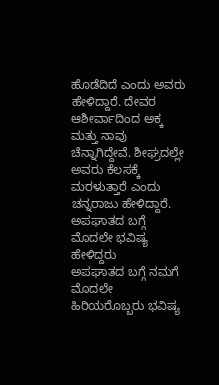ಹೊಡೆದಿದೆ ಎಂದು ಅವರು ಹೇಳಿದ್ದಾರೆ. ದೇವರ ಆಶೀರ್ವಾದಿಂದ ಅಕ್ಕ ಮತ್ತು ನಾವು ಚೆನ್ನಾಗಿದ್ದೇವೆ. ಶೀಘ್ರದಲ್ಲೇ ಅವರು ಕೆಲಸಕ್ಕೆ ಮರಳುತ್ತಾರೆ ಎಂದು ಚನ್ನರಾಜು ಹೇಳಿದ್ದಾರೆ.
ಅಪಘಾತದ ಬಗ್ಗೆ ಮೊದಲೇ ಭವಿಷ್ಯ ಹೇಳಿದ್ದರು
ಅಪಘಾತದ ಬಗ್ಗೆ ನಮಗೆ ಮೊದಲೇ ಹಿರಿಯರೊಬ್ಬರು ಭವಿಷ್ಯ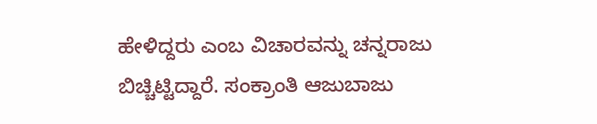ಹೇಳಿದ್ದರು ಎಂಬ ವಿಚಾರವನ್ನು ಚನ್ನರಾಜು ಬಿಚ್ಚಿಟ್ಟಿದ್ದಾರೆ. ಸಂಕ್ರಾಂತಿ ಆಜುಬಾಜು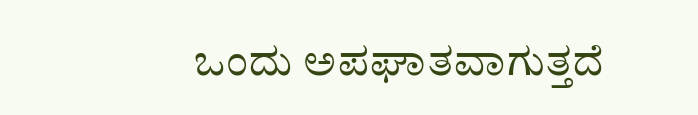ಒಂದು ಅಪಘಾತವಾಗುತ್ತದೆ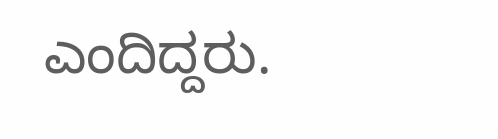ಎಂದಿದ್ದರು.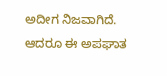ಅದೀಗ ನಿಜವಾಗಿದೆ. ಆದರೂ ಈ ಅಪಘಾತ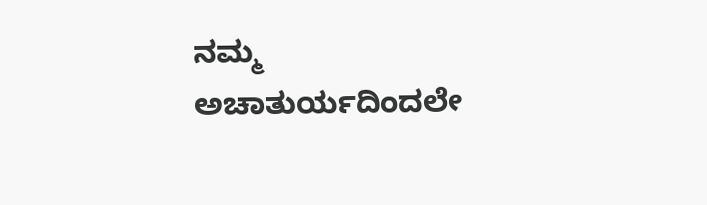ನಮ್ಮ ಅಚಾತುರ್ಯದಿಂದಲೇ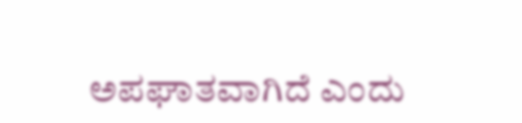ಅಪಘಾತವಾಗಿದೆ ಎಂದು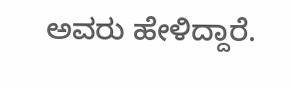ಅವರು ಹೇಳಿದ್ದಾರೆ.